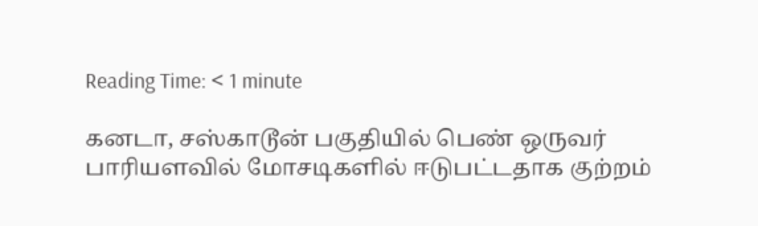Reading Time: < 1 minute

கனடா, சஸ்காடூன் பகுதியில் பெண் ஒருவர் பாரியளவில் மோசடிகளில் ஈடுபட்டதாக குற்றம்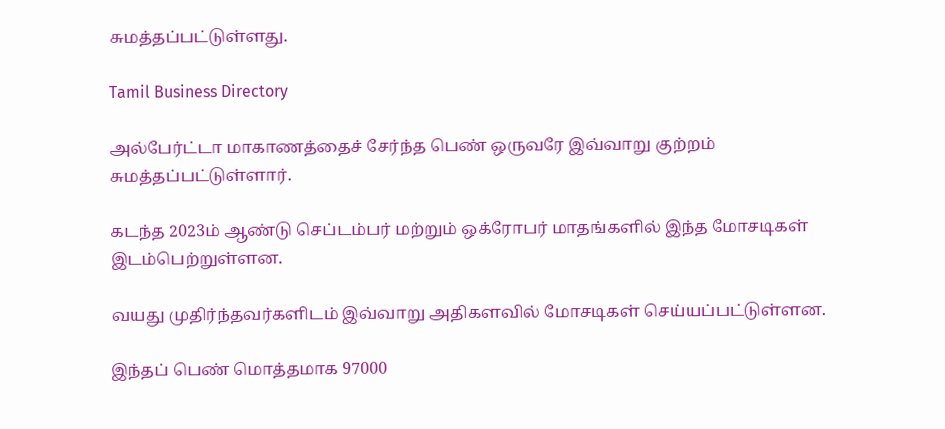சுமத்தப்பட்டுள்ளது.

Tamil Business Directory

அல்பேர்ட்டா மாகாணத்தைச் சேர்ந்த பெண் ஒருவரே இவ்வாறு குற்றம் சுமத்தப்பட்டுள்ளார்.

கடந்த 2023ம் ஆண்டு செப்டம்பர் மற்றும் ஒக்ரோபர் மாதங்களில் இந்த மோசடிகள் இடம்பெற்றுள்ளன.

வயது முதிர்ந்தவர்களிடம் இவ்வாறு அதிகளவில் மோசடிகள் செய்யப்பட்டுள்ளன.

இந்தப் பெண் மொத்தமாக 97000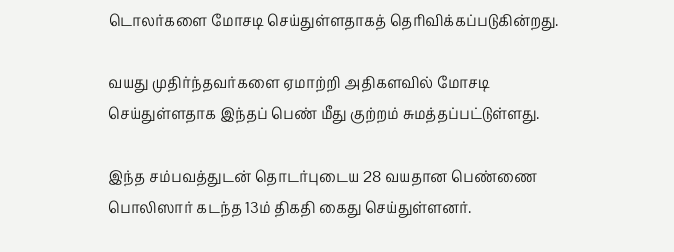டொலர்களை மோசடி செய்துள்ளதாகத் தெரிவிக்கப்படுகின்றது.

வயது முதிர்ந்தவர்களை ஏமாற்றி அதிகளவில் மோசடி செய்துள்ளதாக இந்தப் பெண் மீது குற்றம் சுமத்தப்பட்டுள்ளது.

இந்த சம்பவத்துடன் தொடர்புடைய 28 வயதான பெண்ணை பொலிஸார் கடந்த 13ம் திகதி கைது செய்துள்ளனர்.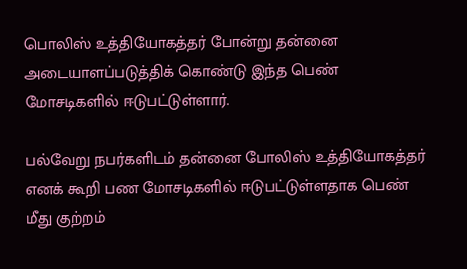பொலிஸ் உத்தியோகத்தர் போன்று தன்னை அடையாளப்படுத்திக் கொண்டு இந்த பெண் மோசடிகளில் ஈடுபட்டுள்ளார்.

பல்வேறு நபர்களிடம் தன்னை போலிஸ் உத்தியோகத்தர் எனக் கூறி பண மோசடிகளில் ஈடுபட்டுள்ளதாக பெண் மீது குற்றம்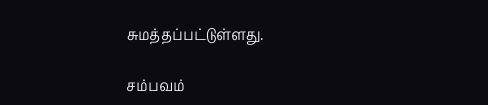சுமத்தப்பட்டுள்ளது.

சம்பவம்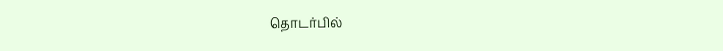தொடர்பில்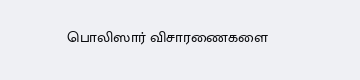பொலிஸார் விசாரணைகளை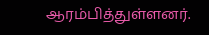ஆரம்பித்துள்ளனர்.